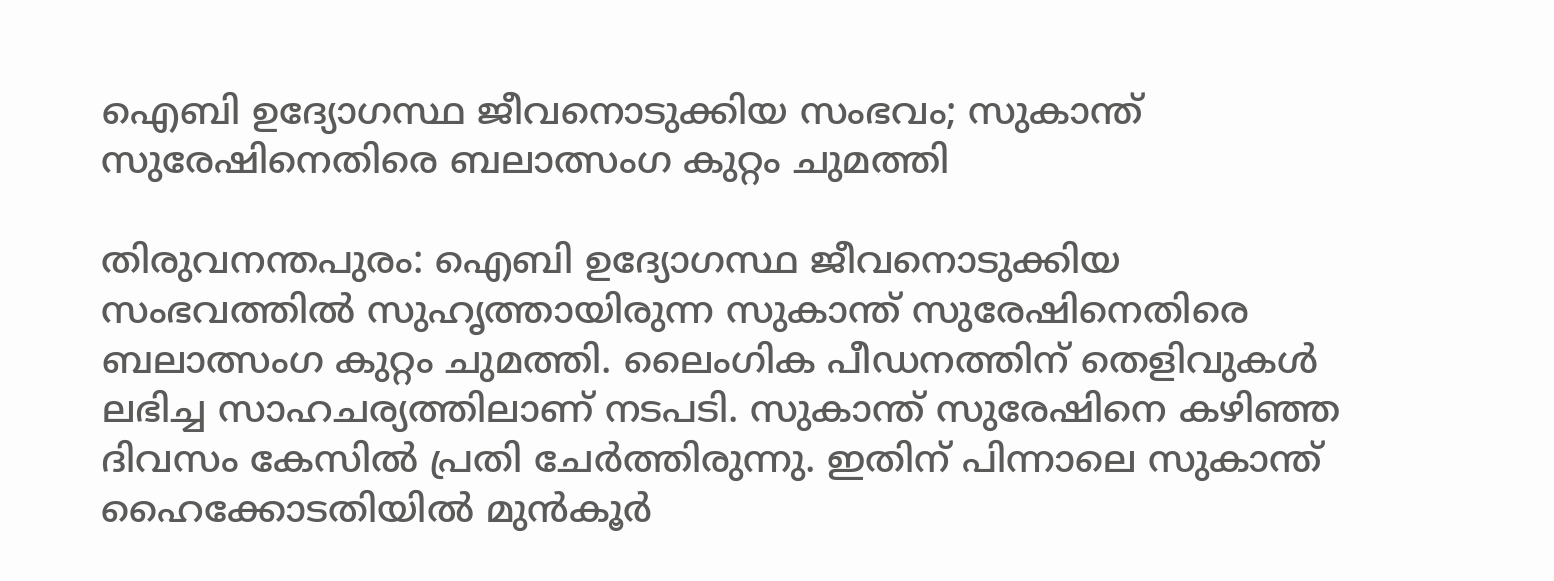ഐബി ഉദ്യോഗസ്ഥ ജീവനൊടുക്കിയ സംഭവം; സുകാന്ത് സുരേഷിനെതിരെ ബലാത്സംഗ കുറ്റം ചുമത്തി

തിരുവനന്തപുരം: ഐബി ഉദ്യോഗസ്ഥ ജീവനൊടുക്കിയ സംഭവത്തില്‍ സുഹൃത്തായിരുന്ന സുകാന്ത് സുരേഷിനെതിരെ ബലാത്സംഗ കുറ്റം ചുമത്തി. ലൈംഗിക പീഡനത്തിന് തെളിവുകള്‍ ലഭിച്ച സാഹചര്യത്തിലാണ് നടപടി. സുകാന്ത് സുരേഷിനെ കഴിഞ്ഞ ദിവസം കേസില്‍ പ്രതി ചേര്‍ത്തിരുന്നു. ഇതിന് പിന്നാലെ സുകാന്ത് ഹൈക്കോടതിയില്‍ മുന്‍കൂര്‍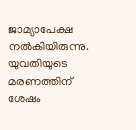ജാമ്യാപേക്ഷ നല്‍കിയിരുന്നു. യുവതിയുടെ മരണത്തിന് ശേഷം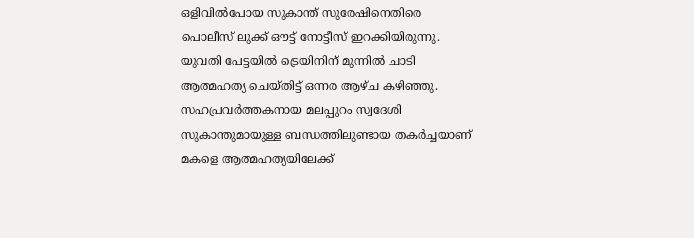ഒളിവില്‍പോയ സുകാന്ത് സുരേഷിനെതിരെ പൊലീസ് ലുക്ക് ഔട്ട് നോട്ടീസ് ഇറക്കിയിരുന്നു. യുവതി പേട്ടയില്‍ ട്രെയിനിന് മുന്നില്‍ ചാടി ആത്മഹത്യ ചെയ്തിട്ട് ഒന്നര ആഴ്ച കഴിഞ്ഞു. സഹപ്രവര്‍ത്തകനായ മലപ്പുറം സ്വദേശി സുകാന്തുമായുള്ള ബന്ധത്തിലുണ്ടായ തകര്‍ച്ചയാണ് മകളെ ആത്മഹത്യയിലേക്ക്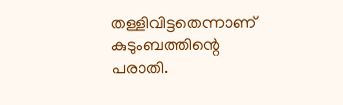തള്ളിവിട്ടതെന്നാണ് കുടുംബത്തിന്റെ പരാതി.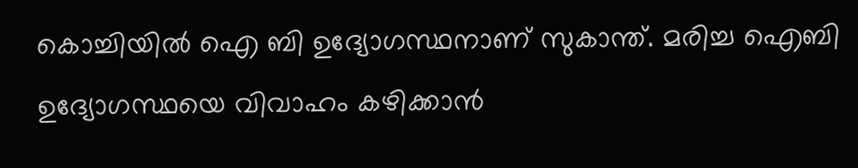കൊച്ചിയില്‍ ഐ ബി ഉദ്യോഗസ്ഥനാണ് സുകാന്ത്. മരിച്ച ഐബി ഉദ്യോഗസ്ഥയെ വിവാഹം കഴിക്കാന്‍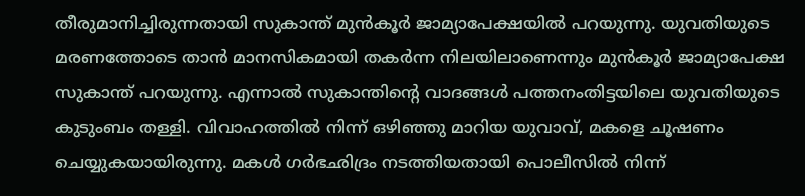തീരുമാനിച്ചിരുന്നതായി സുകാന്ത് മുന്‍കൂര്‍ ജാമ്യാപേക്ഷയില്‍ പറയുന്നു. യുവതിയുടെ മരണത്തോടെ താന്‍ മാനസികമായി തകര്‍ന്ന നിലയിലാണെന്നും മുന്‍കൂര്‍ ജാമ്യാപേക്ഷ സുകാന്ത് പറയുന്നു. എന്നാല്‍ സുകാന്തിന്റെ വാദങ്ങള്‍ പത്തനംതിട്ടയിലെ യുവതിയുടെ കുടുംബം തള്ളി. വിവാഹത്തില്‍ നിന്ന് ഒഴിഞ്ഞു മാറിയ യുവാവ്, മകളെ ചൂഷണം ചെയ്യുകയായിരുന്നു. മകള്‍ ഗര്‍ഭഛിദ്രം നടത്തിയതായി പൊലീസില്‍ നിന്ന്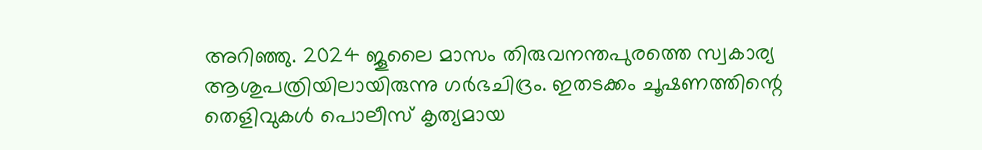അറിഞ്ഞു. 2024 ജൂലൈ മാസം തിരുവനന്തപുരത്തെ സ്വകാര്യ ആശുപത്രിയിലായിരുന്നു ഗര്‍ഭചിദ്രം. ഇതടക്കം ചൂഷണത്തിന്റെ തെളിവുകള്‍ പൊലീസ് കൃത്യമായ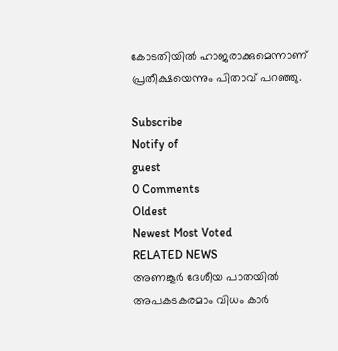കോടതിയില്‍ ഹാജരാക്കുമെന്നാണ് പ്രതീക്ഷയെന്നും പിതാവ് പറഞ്ഞു.

Subscribe
Notify of
guest
0 Comments
Oldest
Newest Most Voted
RELATED NEWS
അണങ്കൂര്‍ ദേശീയ പാതയില്‍ അപകടകരമാം വിധം കാര്‍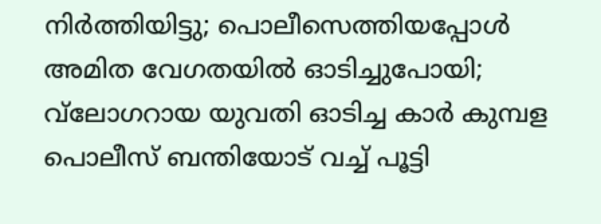നിര്‍ത്തിയിട്ടു; പൊലീസെത്തിയപ്പോള്‍ അമിത വേഗതയില്‍ ഓടിച്ചുപോയി; വ്‌ലോഗറായ യുവതി ഓടിച്ച കാര്‍ കുമ്പള പൊലീസ് ബന്തിയോട് വച്ച് പൂട്ടി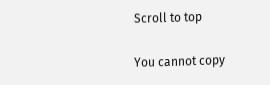Scroll to top

You cannot copy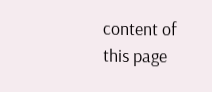content of this page